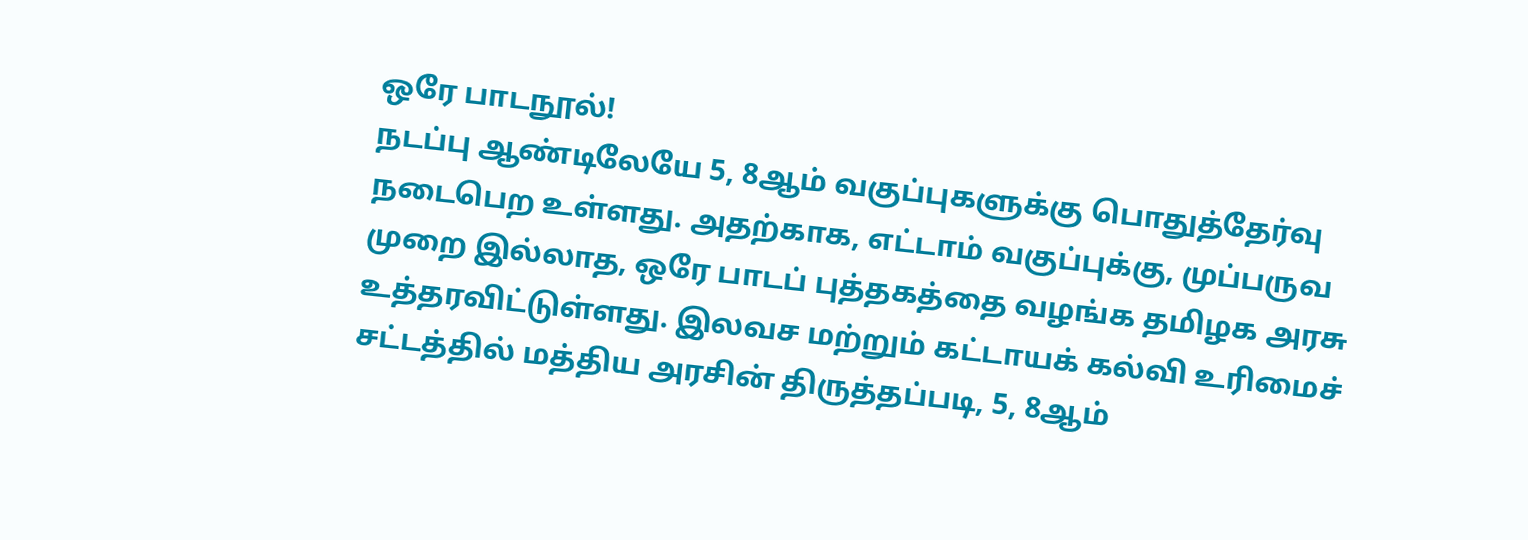ஒரே பாடநூல்!
நடப்பு ஆண்டிலேயே 5, 8ஆம் வகுப்புகளுக்கு பொதுத்தேர்வு நடைபெற உள்ளது. அதற்காக, எட்டாம் வகுப்புக்கு, முப்பருவ முறை இல்லாத, ஒரே பாடப் புத்தகத்தை வழங்க தமிழக அரசு உத்தரவிட்டுள்ளது. இலவச மற்றும் கட்டாயக் கல்வி உரிமைச் சட்டத்தில் மத்திய அரசின் திருத்தப்படி, 5, 8ஆம்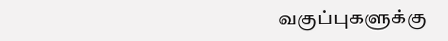வகுப்புகளுக்கு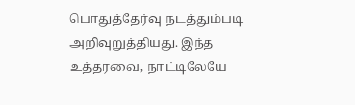பொதுத்தேர்வு நடத்தும்படி அறிவுறுத்தியது. இந்த உத்தரவை, நாட்டிலேயே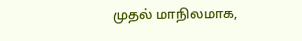முதல் மாநிலமாக,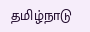தமிழ்நாடு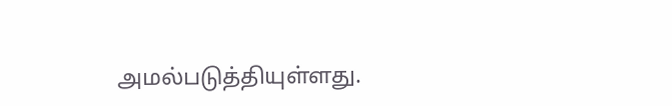அமல்படுத்தியுள்ளது.